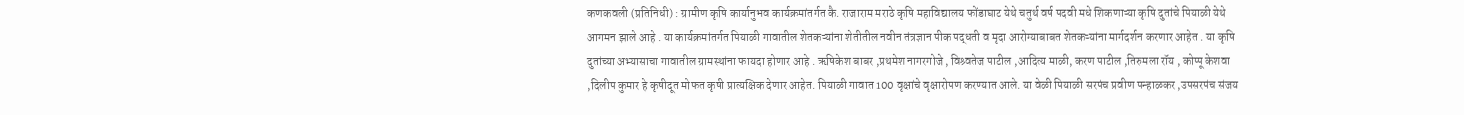कणकवली (प्रतिनिधी) : ग्रामीण कृषि कार्यानुभव कार्यक्रमांतर्गत कै. राजाराम मराठे कृषि महाविद्यालय फोंडाघाट येथे चतुर्थ वर्ष पदवी मधे शिकणाऱ्या कृषि दुतांचे पियाळी येथे आगमन झाले आहे . या कार्यक्रमांतर्गत पियाळी गावातील शेतकऱ्यांना शेतीतील नवीन तंत्रज्ञान पीक पद्धती व मृदा आरोग्याबाबत शेतकऱ्यांना मार्गदर्शन करणार आहेत . या कृषि दुतांच्या अभ्यासाचा गावातील ग्रामस्थांना फायदा होणार आहे . ऋषिकेश बाबर ,प्रथमेश नागरगोजे , विश्र्वतेज पाटील ,आदित्य माळी, करण पाटील ,तिरुमला रॉय , कोप्पू केशवा ,दिलीप कुमार हे कृषीदूत मोफत कृषी प्रात्यक्षिक देणार आहेत. पियाळी गावात 100 वृक्षांचे वृक्षारोपण करण्यात आले. या वेळी पियाळी सरपंच प्रवीण पन्हाळकर ,उपसरपंच संजय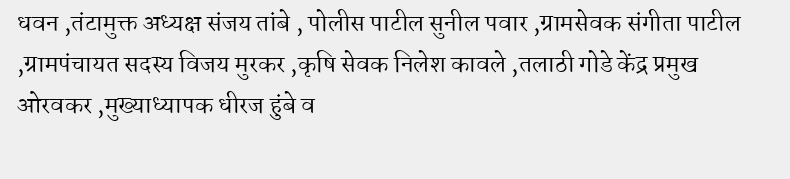धवन ,तंटामुक्त अध्यक्ष संजय तांबे , पोलीस पाटील सुनील पवार ,ग्रामसेवक संगीता पाटील ,ग्रामपंचायत सदस्य विजय मुरकर ,कृषि सेवक निलेश कावले ,तलाठी गोडे केंद्र प्रमुख ओरवकर ,मुख्याध्यापक धीरज हुंबे व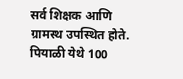सर्व शिक्षक आणि ग्रामस्थ उपस्थित होते.
पियाळी येथे 100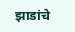झाडांचे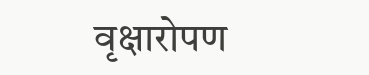वृक्षारोपण